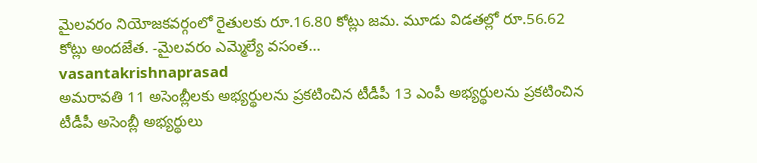మైలవరం నియోజకవర్గంలో రైతులకు రూ.16.80 కోట్లు జమ. మూడు విడతల్లో రూ.56.62 కోట్లు అందజేత. -మైలవరం ఎమ్మెల్యే వసంత...
vasantakrishnaprasad
అమరావతి 11 అసెంబ్లీలకు అభ్యర్థులను ప్రకటించిన టీడీపీ 13 ఎంపీ అభ్యర్థులను ప్రకటించిన టీడీపీ అసెంబ్లీ అభ్యర్థులు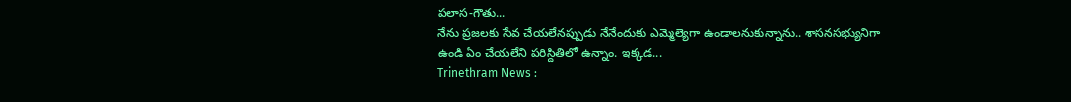పలాస-గౌతు...
నేను ప్రజలకు సేవ చేయలేనప్పుడు నేనేందుకు ఎమ్మెల్యెగా ఉండాలనుకున్నాను.. శాసనసభ్యునిగా ఉండి ఏం చేయలేని పరిస్దితిలో ఉన్నాం. ఇక్కడ...
Trinethram News :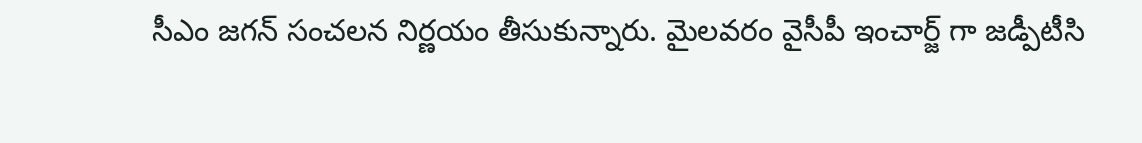సీఎం జగన్ సంచలన నిర్ణయం తీసుకున్నారు. మైలవరం వైసీపీ ఇంచార్జ్ గా జడ్పీటీసి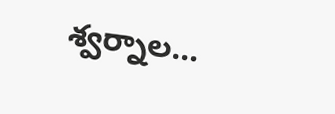శ్వర్నాల...